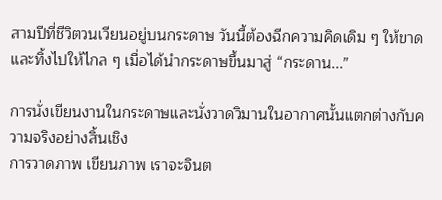สามปีที่ชีวิตวนเวียนอยู่บนกระดาษ วันนี้ต้องฉีกความคิดเดิม ๆ ให้ขาดและทิ้งไปให้ไกล ๆ เมื่อได้นำกระดาษขึ้นมาสู่ “กระดาน...”

การนั่งเขียนงานในกระดาษและนั่งวาดวิมานในอากาศนั้นแตกต่างกับความจริงอย่างสิ้นเชิง
การวาดภาพ เขียนภาพ เราจะจินต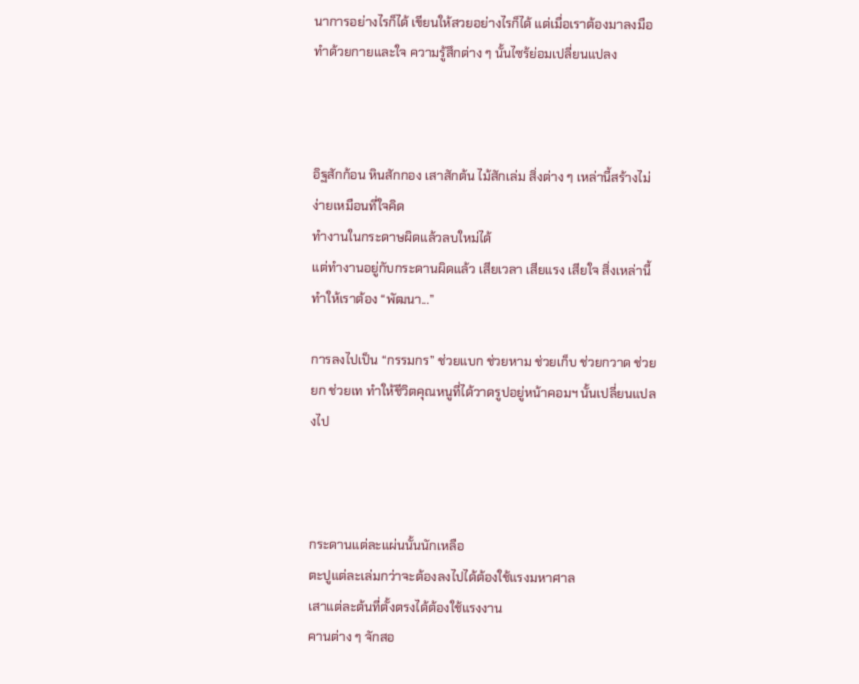นาการอย่างไรก็ได้ เขียนให้สวยอย่างไรก็ได้ แต่เมื่อเราต้องมาลงมือทำด้วยกายและใจ ความรู้สึกต่าง ๆ นั้นไซร้ย่อมเปลี่ยนแปลง



อิฐสักก้อน หินสักกอง เสาสักต้น ไม้สักเล่ม สิ่งต่าง ๆ เหล่านี้สร้างไม่ง่ายเหมือนที่ใจคิด
ทำงานในกระดาษผิดแล้วลบใหม่ได้
แต่ทำงานอยู่กับกระดานผิดแล้ว เสียเวลา เสียแรง เสียใจ สิ่งเหล่านี้ทำให้เราต้อง “พัฒนา...”

การลงไปเป็น “กรรมกร” ช่วยแบก ช่วยหาม ช่วยเก็บ ช่วยกวาด ช่วยยก ช่วยเท ทำให้ชีวิตคุณหนูที่ได้วาดรูปอยู่หน้าคอมฯ นั้นเปลี่ยนแปลงไป



กระดานแต่ละแผ่นนั้นนักเหลือ
ตะปูแต่ละเล่มกว่าจะต้องลงไปได้ต้องใช้แรงมหาศาล
เสาแต่ละต้นที่ตั้งตรงได้ต้องใช้แรงงาน
คานต่าง ๆ จักสอ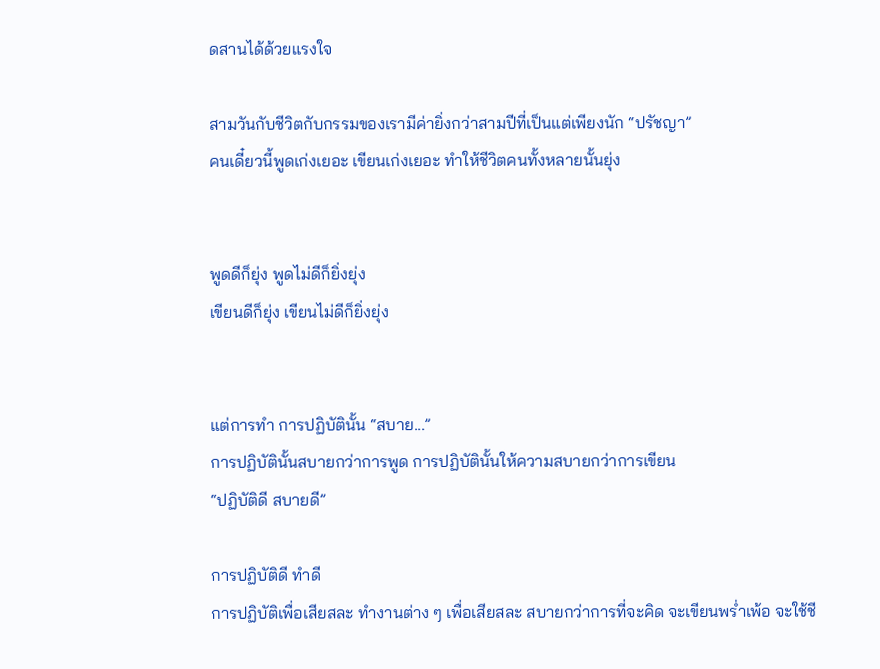ดสานได้ด้วยแรงใจ

สามวันกับชีวิตกับกรรมของเรามีค่ายิ่งกว่าสามปีที่เป็นแต่เพียงนัก “ปรัชญา”
คนเดี๋ยวนี้พูดเก่งเยอะ เขียนเก่งเยอะ ทำให้ชีวิตคนทั้งหลายนั้นยุ่ง


พูดดีก็ยุ่ง พูดไม่ดีก็ยิ่งยุ่ง
เขียนดีก็ยุ่ง เขียนไม่ดีก็ยิ่งยุ่ง


แต่การทำ การปฏิบัตินั้น “สบาย...”
การปฏิบัตินั้นสบายกว่าการพูด การปฏิบัตินั้นให้ความสบายกว่าการเขียน
“ปฏิบัติดี สบายดี”

การปฏิบัติดี ทำดี
การปฏิบัติเพื่อเสียสละ ทำงานต่าง ๆ เพื่อเสียสละ สบายกว่าการที่จะคิด จะเขียนพร่ำเพ้อ จะใช้ชี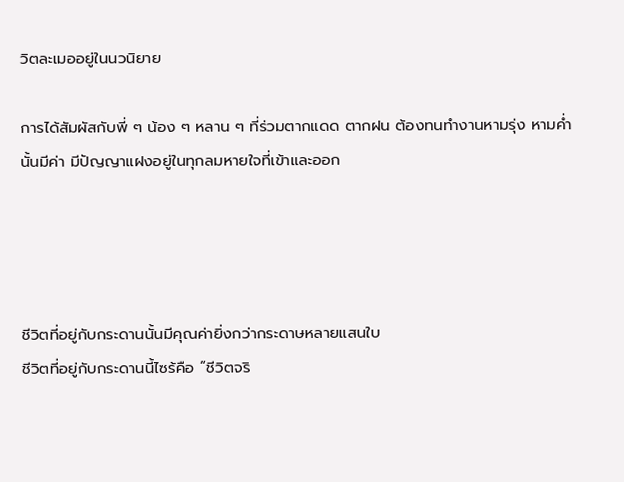วิตละเมออยู่ในนวนิยาย

การได้สัมผัสกับพี่ ๆ น้อง ๆ หลาน ๆ ที่ร่วมตากแดด ตากฝน ต้องทนทำงานหามรุ่ง หามค่ำนั้นมีค่า มีปัญญาแฝงอยู่ในทุกลมหายใจที่เข้าและออก




ชีวิตที่อยู่กับกระดานนั้นมีคุณค่ายิ่งกว่ากระดาษหลายแสนใบ
ชีวิตที่อยู่กับกระดานนี้ไซร้คือ “ชีวิตจริ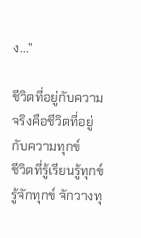ง...”

ชีวิตที่อยู่กับความจริงคือชีวิตที่อยู่กับความทุกข์
ชีวิตที่รู้เรียนรู้ทุกข์ รู้จักทุกข์ จักวางทุ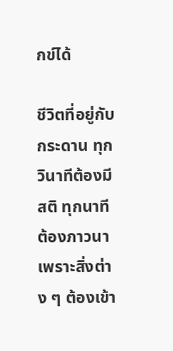กข์ได้

ชีวิตที่อยู่กับกระดาน ทุกวินาทีต้องมีสติ ทุกนาทีต้องภาวนา เพราะสิ่งต่าง ๆ ต้องเข้า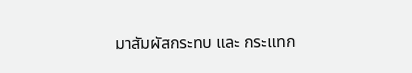มาสัมผัสกระทบ และ กระแทก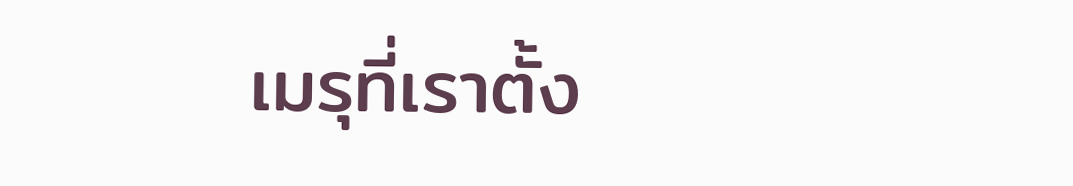เมรุที่เราตั้ง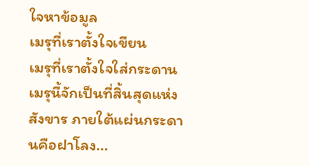ใจหาข้อมูล
เมรุที่เราตั้งใจเขียน
เมรุที่เราตั้งใจใส่กระดาน
เมรุนี้จักเป็นที่สิ้นสุดแห่งสังขาร ภายใต้แผ่นกระดานคือฝาโลง...